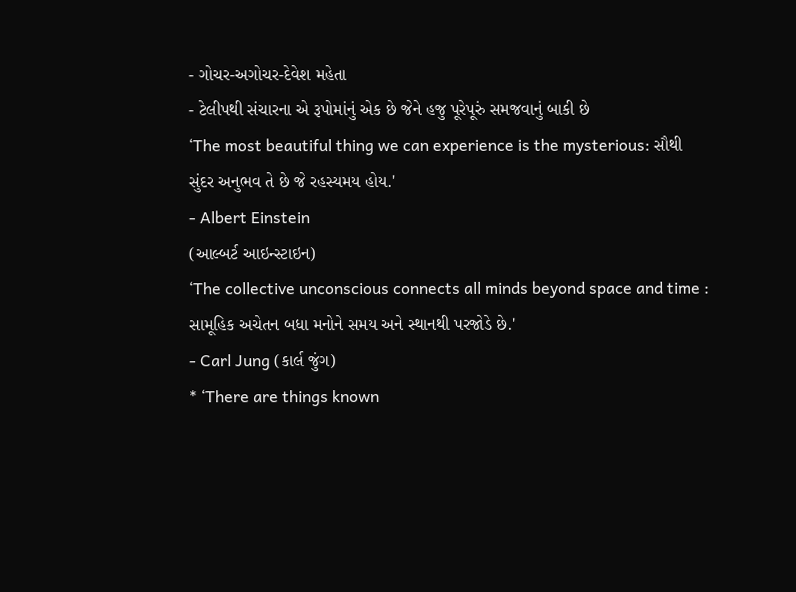- ગોચર-અગોચર-દેવેશ મહેતા
- ટેલીપથી સંચારના એ રૂપોમાંનું એક છે જેને હજુ પૂરેપૂરું સમજવાનું બાકી છે
‘The most beautiful thing we can experience is the mysterious: સૌથી સુંદર અનુભવ તે છે જે રહસ્યમય હોય.'
- Albert Einstein
(આલ્બર્ટ આઇન્સ્ટાઇન)
‘The collective unconscious connects all minds beyond space and time : સામૂહિક અચેતન બધા મનોને સમય અને સ્થાનથી પરજોડે છે.'
- Carl Jung (કાર્લ જુંગ)
* ‘There are things known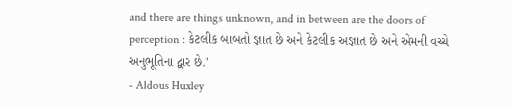and there are things unknown, and in between are the doors of perception : કેટલીક બાબતો જ્ઞાત છે અને કેટલીક અજ્ઞાત છે અને એમની વચ્ચે અનુભૂતિના દ્વાર છે.'
- Aldous Huxley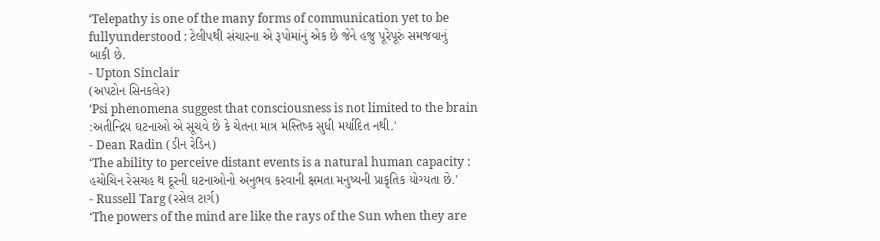‘Telepathy is one of the many forms of communication yet to be fullyunderstood : ટેલીપથી સંચારના એ રૂપોમાંનું એક છે જેને હજુ પૂરેપૂરું સમજવાનું
બાકી છે.
- Upton Sinclair
(અપટોન સિનકલેર)
‘Psi phenomena suggest that consciousness is not limited to the brain :અતીન્દ્રિય ઘટનાઓ એ સૂચવે છે કે ચેતના માત્ર મસ્તિષ્ક સુધી મર્યાદિત નથી.'
- Dean Radin (ડીન રેડિન)
‘The ability to perceive distant events is a natural human capacity : હચોચિન રેસચહ થ દૂરની ઘટનાઓનો અનુભવ કરવાની ક્ષમતા મનુષ્યની પ્રાકૃતિક યોગ્યતા છે.'
- Russell Targ (રસેલ ટાર્ગ)
‘The powers of the mind are like the rays of the Sun when they are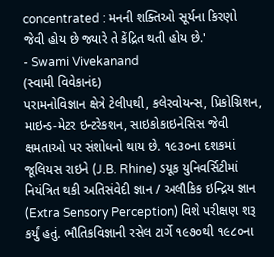concentrated : મનની શક્તિઓ સૂર્યના કિરણો જેવી હોય છે જ્યારે તે કેંદ્રિત થતી હોય છે.'
- Swami Vivekanand
(સ્વામી વિવેકાનંદ)
પરામનોવિજ્ઞાન ક્ષેત્રે ટેલીપથી, કલેરવોયન્સ, પ્રિકોગ્નિશન, માઇન્ડ-મેટર ઇન્ટરેકશન, સાઇકોકાઇનેસિસ જેવી ક્ષમતાઓ પર સંશોધનો થાય છે. ૧૯૩૦ના દશકમાં જૂલિયસ રાઇને (J.B. Rhine) ડયૂક યુનિવર્સિટીમાં નિયંત્રિત થકી અતિસંવેદી જ્ઞાન / અલૌકિક ઇન્દ્રિય જ્ઞાન (Extra Sensory Perception) વિશે પરીક્ષણ શરૂ કર્યું હતું. ભૌતિકવિજ્ઞાની રસેલ ટાર્ગે ૧૯૭૦થી ૧૯૮૦ના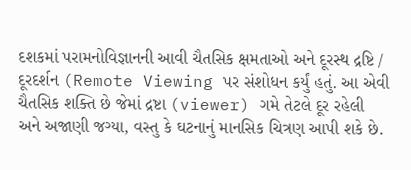દશકમાં પરામનોવિજ્ઞાનની આવી ચૈતસિક ક્ષમતાઓ અને દૂરસ્થ દ્રષ્ટિ / દૂરદર્શન (Remote Viewing પર સંશોધન કર્યું હતું. આ એવી ચૈતસિક શક્તિ છે જેમાં દ્રષ્ટા (viewer) ગમે તેટલે દૂર રહેલી અને અજાણી જગ્યા, વસ્તુ કે ઘટનાનું માનસિક ચિત્રણ આપી શકે છે.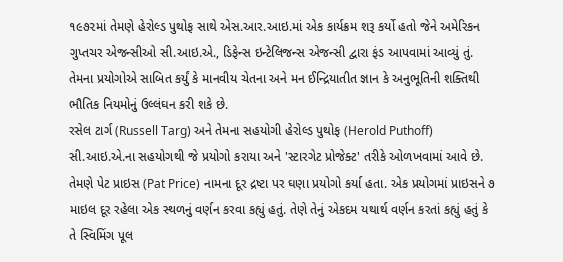૧૯૭૨માં તેમણે હેરોલ્ડ પુથોફ સાથે એસ.આર.આઇ.માં એક કાર્યક્રમ શરૂ કર્યો હતો જેને અમેરિકન ગુપ્તચર એજન્સીઓ સી.આઇ.એ., ડિફેન્સ ઇન્ટેલિજન્સ એજન્સી દ્વારા ફંડ આપવામાં આવ્યું તું. તેમના પ્રયોગોએ સાબિત કર્યું કે માનવીય ચેતના અને મન ઈન્દ્રિયાતીત જ્ઞાન કે અનુભૂતિની શક્તિથી ભૌતિક નિયમોનું ઉલ્લંઘન કરી શકે છે.
રસેલ ટાર્ગ (Russell Targ) અને તેમના સહયોગી હેરોલ્ડ પુથોફ (Herold Puthoff) સી.આઇ.એ.ના સહયોગથી જે પ્રયોગો કરાયા અને 'સ્ટારગેટ પ્રોજેક્ટ' તરીકે ઓળખવામાં આવે છે. તેમણે પેટ પ્રાઇસ (Pat Price) નામના દૂર દ્રષ્ટા પર ઘણા પ્રયોગો કર્યા હતા. એક પ્રયોગમાં પ્રાઇસને ૭ માઇલ દૂર રહેલા એક સ્થળનું વર્ણન કરવા કહ્યું હતું. તેણે તેનું એકદમ યથાર્થ વર્ણન કરતાં કહ્યું હતું કે તે સ્વિમિંગ પૂલ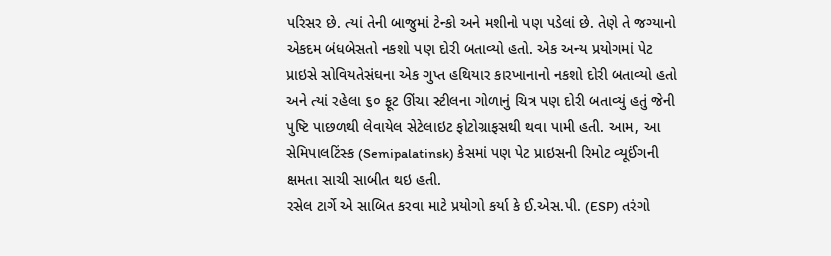પરિસર છે. ત્યાં તેની બાજુમાં ટેન્કો અને મશીનો પણ પડેલાં છે. તેણે તે જગ્યાનો એકદમ બંધબેસતો નકશો પણ દોરી બતાવ્યો હતો. એક અન્ય પ્રયોગમાં પેટ પ્રાઇસે સોવિયતેસંઘના એક ગુપ્ત હથિયાર કારખાનાનો નકશો દોરી બતાવ્યો હતો અને ત્યાં રહેલા ૬૦ ફૂટ ઊંચા સ્ટીલના ગોળાનું ચિત્ર પણ દોરી બતાવ્યું હતું જેની પુષ્ટિ પાછળથી લેવાયેલ સેટેલાઇટ ફોટોગ્રાફસથી થવા પામી હતી. આમ, આ સેમિપાલટિંસ્ક (Semipalatinsk) કેસમાં પણ પેટ પ્રાઇસની રિમોટ વ્યૂઈંગની ક્ષમતા સાચી સાબીત થઇ હતી.
રસેલ ટાર્ગે એ સાબિત કરવા માટે પ્રયોગો કર્યા કે ઈ.એસ.પી. (ESP) તરંગો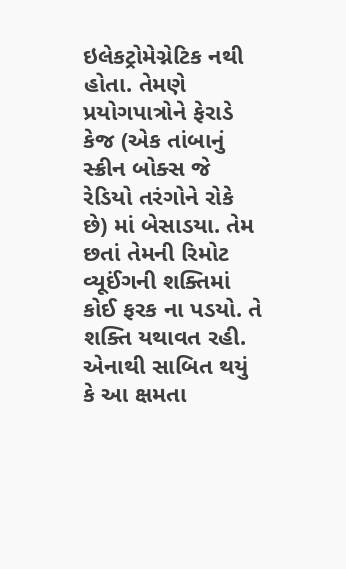ઇલેકટ્રોમેગ્નેટિક નથી હોતા. તેમણે પ્રયોગપાત્રોને ફેરાડે કેજ (એક તાંબાનું સ્ક્રીન બોક્સ જે રેડિયો તરંગોને રોકે છે) માં બેસાડયા. તેમ છતાં તેમની રિમોટ વ્યૂઈંગની શક્તિમાં કોઈ ફરક ના પડયો. તે શક્તિ યથાવત રહી. એનાથી સાબિત થયું કે આ ક્ષમતા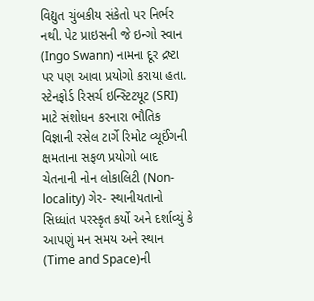વિદ્યુત ચુંબકીય સંકેતો પર નિર્ભર નથી. પેટ પ્રાઇસની જે ઇન્ગો સ્વાન (Ingo Swann) નામના દૂર દ્રષ્ટા પર પણ આવા પ્રયોગો કરાયા હતા.
સ્ટેનફોર્ડ રિસર્ચ ઇન્સ્ટિટયૂટ (SRI) માટે સંશોધન કરનારા ભૌતિક વિજ્ઞાની રસેલ ટાર્ગે રિમોટ વ્યૂઈંગની ક્ષમતાના સફળ પ્રયોગો બાદ ચેતનાની નોન લોકાલિટી (Non-locality) ગેર- સ્થાનીયતાનો સિધ્ધાંત પરસ્કૃત કર્યો અને દર્શાવ્યું કે આપણું મન સમય અને સ્થાન (Time and Space)ની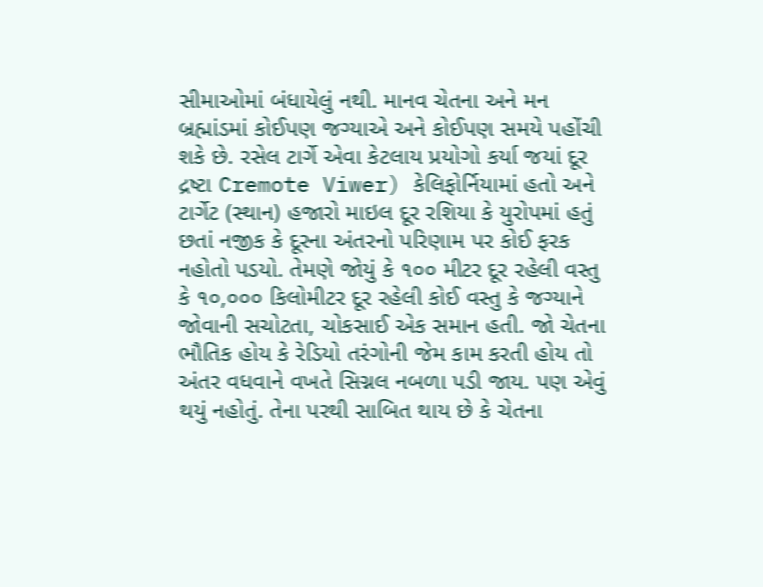સીમાઓમાં બંધાયેલું નથી. માનવ ચેતના અને મન બ્રહ્માંડમાં કોઈપણ જગ્યાએ અને કોઈપણ સમયે પહોંચી શકે છે. રસેલ ટાર્ગે એવા કેટલાય પ્રયોગો કર્યા જયાં દૂર દ્રષ્ટા Cremote Viwer) કેલિફોર્નિયામાં હતો અને ટાર્ગેટ (સ્થાન) હજારો માઇલ દૂર રશિયા કે યુરોપમાં હતું છતાં નજીક કે દૂરના અંતરનો પરિણામ પર કોઈ ફરક નહોતો પડયો. તેમણે જોયું કે ૧૦૦ મીટર દૂર રહેલી વસ્તુ કે ૧૦,૦૦૦ કિલોમીટર દૂર રહેલી કોઈ વસ્તુ કે જગ્યાને જોવાની સચોટતા, ચોકસાઈ એક સમાન હતી. જો ચેતના ભૌતિક હોય કે રેડિયો તરંગોની જેમ કામ કરતી હોય તો અંતર વધવાને વખતે સિગ્નલ નબળા પડી જાય. પણ એવું થયું નહોતું. તેના પરથી સાબિત થાય છે કે ચેતના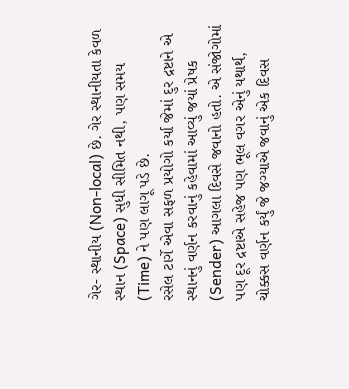ગેર- સ્થાનીય (Non-local) છે. ગેર સ્થાનીયતા કેવળ સ્થાન (Space) સુધી સીમિત નથી, પણ સમય (Time) ને પણ લાગૂ પડે છે.
રસેલ ટાર્ગે એવા સફળ પ્રયોગો કર્યા જેમાં દુર દ્રષ્ટાને એ સ્થાનનું વર્ણન કરવાનું કહેવામાં આવ્યું જયાં પ્રેષક (Sender) આગલા દિવસે જવાનો હતો. એ સંજોગોમાં પણ દૂર દ્રષ્ટાએ સહેજ પણ ભૂલ વગર એનું યથાર્થ, ચોક્કસ વર્ણન કર્યું જે જગ્યાએ જવાનું એક દિવસ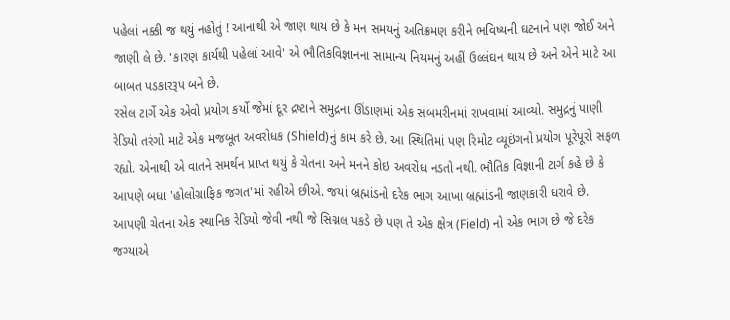પહેલાં નક્કી જ થયું નહોતું ! આનાથી એ જાણ થાય છે કે મન સમયનું અતિક્રમણ કરીને ભવિષ્યની ઘટનાને પણ જોઈ અને જાણી લે છે. 'કારણ કાર્યથી પહેલાં આવે' એ ભૌતિકવિજ્ઞાનના સામાન્ય નિયમનું અહીં ઉલ્લંઘન થાય છે અને એને માટે આ બાબત પડકારરૂપ બને છે.
રસેલ ટાર્ગે એક એવો પ્રયોગ કર્યો જેમાં દૂર દ્રષ્ટાને સમુદ્રના ઊંડાણમાં એક સબમરીનમાં રાખવામાં આવ્યો. સમુદ્રનું પાણી રેડિયો તરંગો માટે એક મજબૂત અવરોધક (Shield)નું કામ કરે છે. આ સ્થિતિમાં પણ રિમોટ વ્યૂઇંગનો પ્રયોગ પૂરેપૂરો સફળ રહ્યો. એનાથી એ વાતને સમર્થન પ્રાપ્ત થયું કે ચેતના અને મનને કોઇ અવરોધ નડતો નથી. ભૌતિક વિજ્ઞાની ટાર્ગ કહે છે કે આપણે બધા 'હોલોગ્રાફિક જગત'માં રહીએ છીએ. જયાં બ્રહ્માંડનો દરેક ભાગ આખા બ્રહ્માંડની જાણકારી ધરાવે છે. આપણી ચેતના એક સ્થાનિક રેડિયો જેવી નથી જે સિગ્નલ પકડે છે પણ તે એક ક્ષેત્ર (Field) નો એક ભાગ છે જે દરેક જગ્યાએ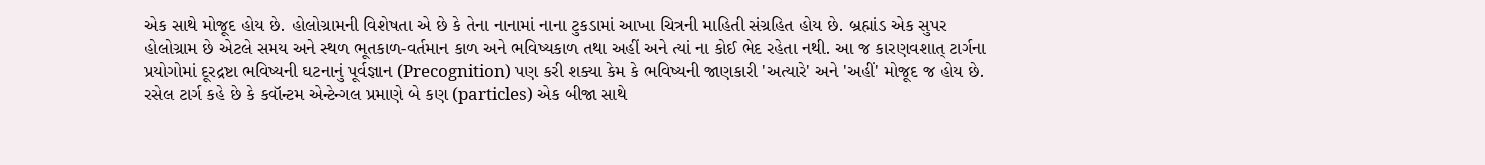એક સાથે મોજૂદ હોય છે. હોલોગ્રામની વિશેષતા એ છે કે તેના નાનામાં નાના ટુકડામાં આખા ચિત્રની માહિતી સંગ્રહિત હોય છે. બ્રહ્માંડ એક સુપર હોલોગ્રામ છે એટલે સમય અને સ્થળ ભૂતકાળ-વર્તમાન કાળ અને ભવિષ્યકાળ તથા અહીં અને ત્યાં ના કોઈ ભેદ રહેતા નથી. આ જ કારણવશાત્ ટાર્ગના પ્રયોગોમાં દૂરદ્રષ્ટા ભવિષ્યની ઘટનાનું પૂર્વજ્ઞાન (Precognition) પણ કરી શક્યા કેમ કે ભવિષ્યની જાણકારી 'અત્યારે' અને 'અહીં' મોજૂદ જ હોય છે.
રસેલ ટાર્ગ કહે છે કે કવૉન્ટમ એન્ટેન્ગલ પ્રમાણે બે કણ (particles) એક બીજા સાથે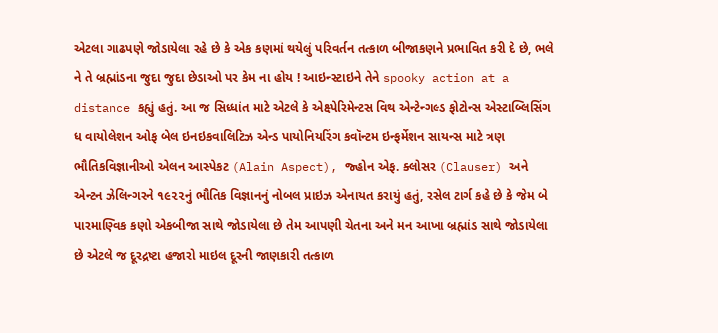એટલા ગાઢપણે જોડાયેલા રહે છે કે એક કણમાં થયેલું પરિવર્તન તત્કાળ બીજાકણને પ્રભાવિત કરી દે છે, ભલે ને તે બ્રહ્માંડના જુદા જુદા છેડાઓ પર કેમ ના હોય ! આઇન્સ્ટાઇને તેને spooky action at a distance કહ્યું હતું. આ જ સિધ્ધાંત માટે એટલે કે એક્ષ્પેરિમેન્ટસ વિથ એન્ટેન્ગલ્ડ ફોટોન્સ એસ્ટાબ્લિસિંગ ધ વાયોલેશન ઓફ બેલ ઇનઇકવાલિટિઝ એન્ડ પાયોનિયરિંગ કવૉન્ટમ ઇન્ફર્મેશન સાયન્સ માટે ત્રણ ભૌતિકવિજ્ઞાનીઓ એલન આસ્પેકટ (Alain Aspect), જ્હોન એફ. ક્લોસર (Clauser) અને એન્ટન ઝેલિન્ગરને ૧૯૨૨નું ભૌતિક વિજ્ઞાનનું નોબલ પ્રાઇઝ એનાયત કરાયું હતું, રસેલ ટાર્ગ કહે છે કે જેમ બે પારમાણ્વિક કણો એકબીજા સાથે જોડાયેલા છે તેમ આપણી ચેતના અને મન આખા બ્રહ્માંડ સાથે જોડાયેલા છે એટલે જ દૂરદ્રષ્ટા હજારો માઇલ દૂરની જાણકારી તત્કાળ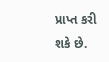પ્રાપ્ત કરી શકે છે.